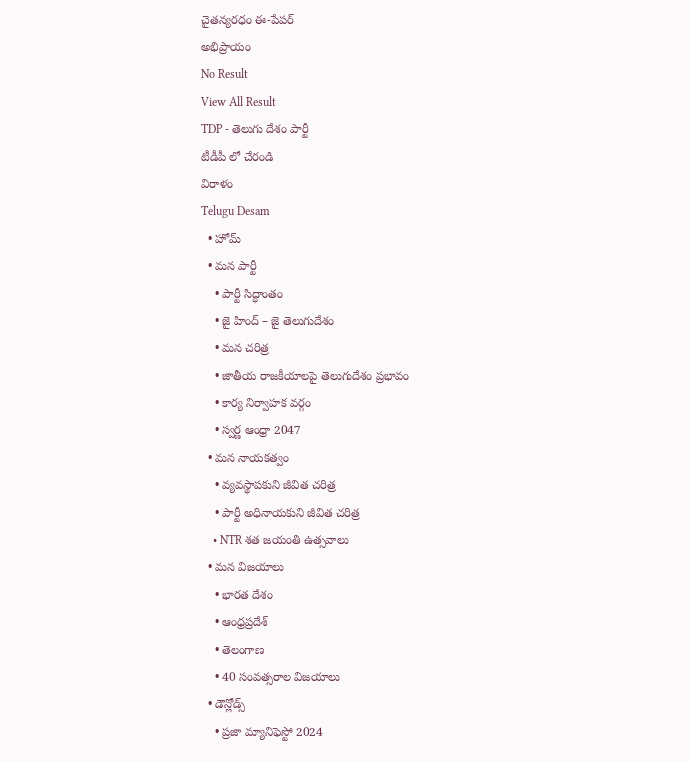చైతన్యరధం ఈ-పేపర్
అభిప్రాయం
No Result
View All Result
TDP - తెలుగు దేశం పార్టీ
టీడీపీ లో చేరండి
విరాళం
Telugu Desam
  • హోమ్
  • మన పార్టీ
    • పార్టీ సిద్ధాంతం
    • జై హింద్ – జై తెలుగుదేశం
    • మన చరిత్ర
    • జాతీయ రాజకీయాలపై తెలుగుదేశం ప్రభావం
    • కార్య నిర్వాహక వర్గం
    • స్వర్ణ ఆంధ్రా 2047
  • మన నాయకత్వం
    • వ్యవస్థాపకుని జీవిత చరిత్ర
    • పార్టీ అధినాయకుని జీవిత చరిత్ర
    • NTR శత జయంతి ఉత్సవాలు
  • మన విజయాలు
    • భారత దేశం
    • ఆంధ్రప్రదేశ్
    • తెలంగాణ
    • 40 సంవత్సరాల విజయాలు
  • డౌన్లోడ్స్
    • ప్రజా మ్యానిఫెస్టో 2024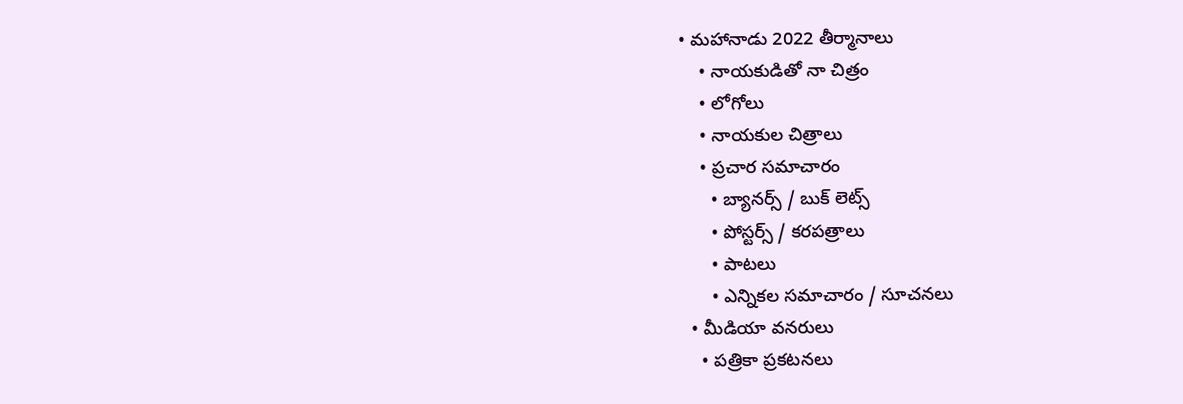• మహానాడు 2022 తీర్మానాలు
    • నాయకుడితో నా చిత్రం
    • లోగోలు
    • నాయకుల చిత్రాలు
    • ప్రచార సమాచారం
      • బ్యానర్స్ / బుక్ లెట్స్
      • పోస్టర్స్ / కరపత్రాలు
      • పాటలు
      • ఎన్నికల సమాచారం / సూచనలు
  • మీడియా వనరులు
    • పత్రికా ప్రకటనలు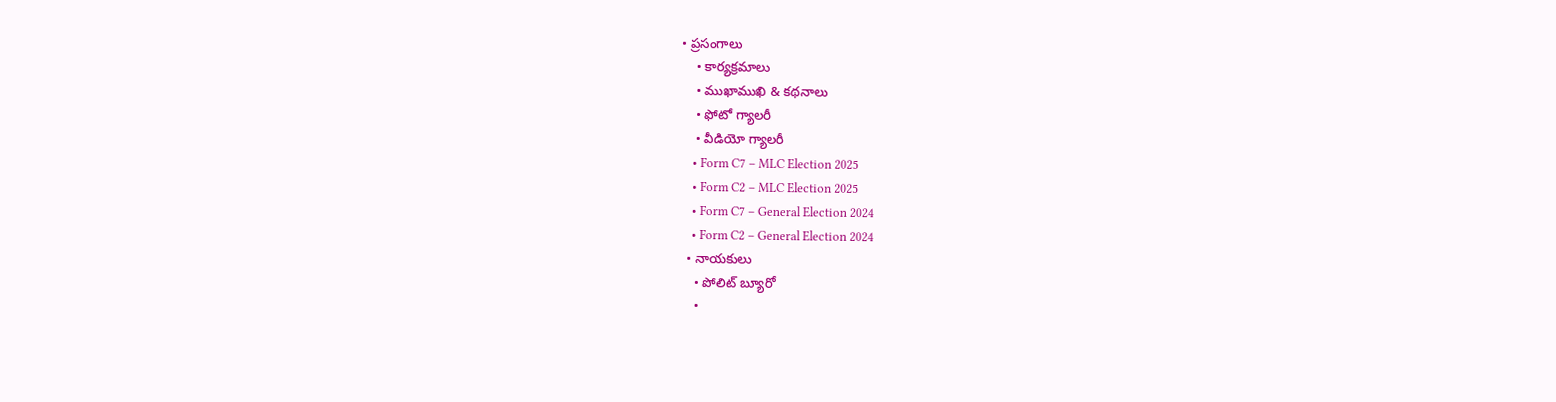• ప్రసంగాలు
    • కార్యక్రమాలు
    • ముఖాముఖి & కథనాలు
    • ఫోటో గ్యాలరీ
    • వీడియో గ్యాలరీ
    • Form C7 – MLC Election 2025
    • Form C2 – MLC Election 2025
    • Form C7 – General Election 2024
    • Form C2 – General Election 2024
  • నాయకులు
    • పోలిట్ బ్యూరో
    •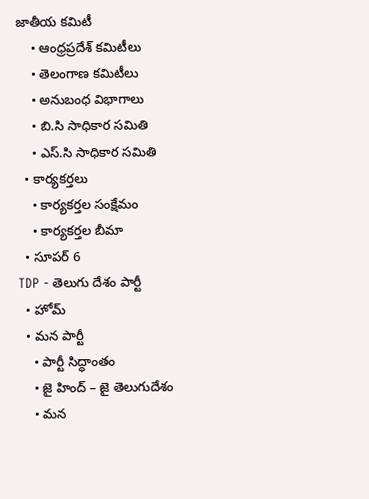జాతీయ కమిటీ
    • ఆంధ్రప్రదేశ్ కమిటీలు
    • తెలంగాణ కమిటీలు
    • అనుబంధ విభాగాలు
    • బి.సి సాధికార సమితి
    • ఎస్.సి సాధికార సమితి
  • కార్యకర్తలు
    • కార్యకర్తల సంక్షేమం
    • కార్యకర్తల బీమా
  • సూపర్ 6
TDP - తెలుగు దేశం పార్టీ
  • హోమ్
  • మన పార్టీ
    • పార్టీ సిద్ధాంతం
    • జై హింద్ – జై తెలుగుదేశం
    • మన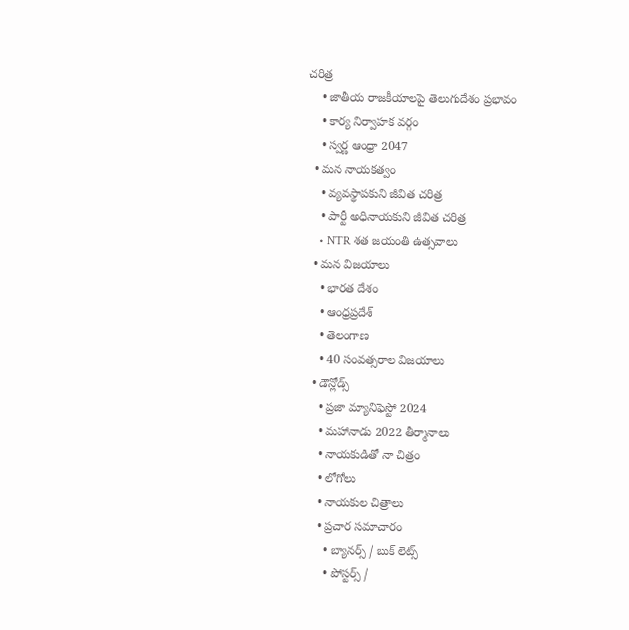చరిత్ర
    • జాతీయ రాజకీయాలపై తెలుగుదేశం ప్రభావం
    • కార్య నిర్వాహక వర్గం
    • స్వర్ణ ఆంధ్రా 2047
  • మన నాయకత్వం
    • వ్యవస్థాపకుని జీవిత చరిత్ర
    • పార్టీ అధినాయకుని జీవిత చరిత్ర
    • NTR శత జయంతి ఉత్సవాలు
  • మన విజయాలు
    • భారత దేశం
    • ఆంధ్రప్రదేశ్
    • తెలంగాణ
    • 40 సంవత్సరాల విజయాలు
  • డౌన్లోడ్స్
    • ప్రజా మ్యానిఫెస్టో 2024
    • మహానాడు 2022 తీర్మానాలు
    • నాయకుడితో నా చిత్రం
    • లోగోలు
    • నాయకుల చిత్రాలు
    • ప్రచార సమాచారం
      • బ్యానర్స్ / బుక్ లెట్స్
      • పోస్టర్స్ /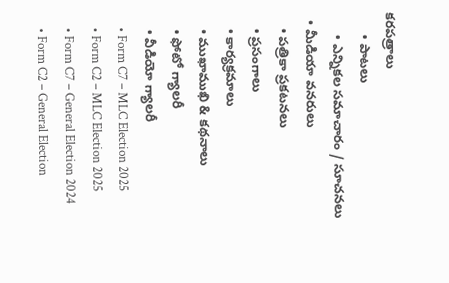కరపత్రాలు
      • పాటలు
      • ఎన్నికల సమాచారం / సూచనలు
  • మీడియా వనరులు
    • పత్రికా ప్రకటనలు
    • ప్రసంగాలు
    • కార్యక్రమాలు
    • ముఖాముఖి & కథనాలు
    • ఫోటో గ్యాలరీ
    • వీడియో గ్యాలరీ
    • Form C7 – MLC Election 2025
    • Form C2 – MLC Election 2025
    • Form C7 – General Election 2024
    • Form C2 – General Election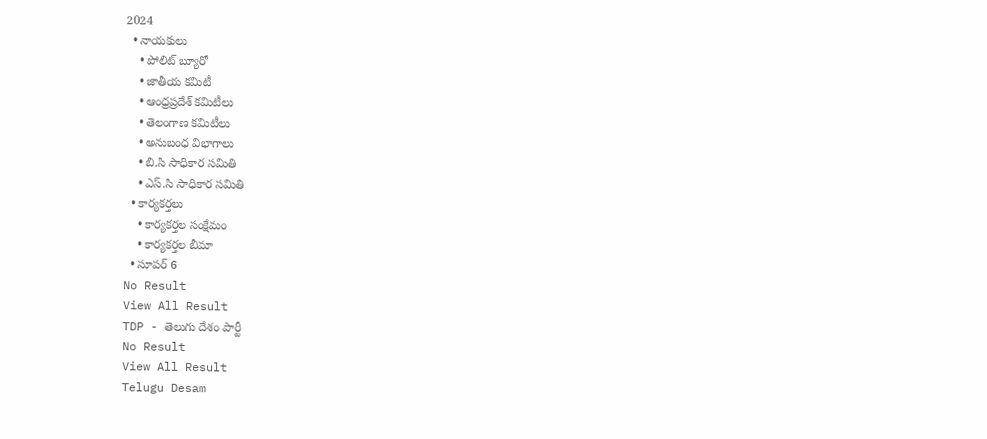2024
  • నాయకులు
    • పోలిట్ బ్యూరో
    • జాతీయ కమిటీ
    • ఆంధ్రప్రదేశ్ కమిటీలు
    • తెలంగాణ కమిటీలు
    • అనుబంధ విభాగాలు
    • బి.సి సాధికార సమితి
    • ఎస్.సి సాధికార సమితి
  • కార్యకర్తలు
    • కార్యకర్తల సంక్షేమం
    • కార్యకర్తల బీమా
  • సూపర్ 6
No Result
View All Result
TDP - తెలుగు దేశం పార్టీ
No Result
View All Result
Telugu Desam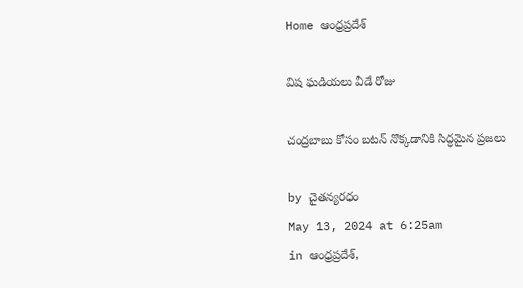Home ఆంధ్రప్రదేశ్

విష ఘడియలు వీడే రోజు

చంద్రబాబు కోసం బటన్‌ నొక్కడానికి సిద్ధమైన ప్రజలు

by చైతన్యరధం
May 13, 2024 at 6:25am
in ఆంధ్రప్రదేశ్,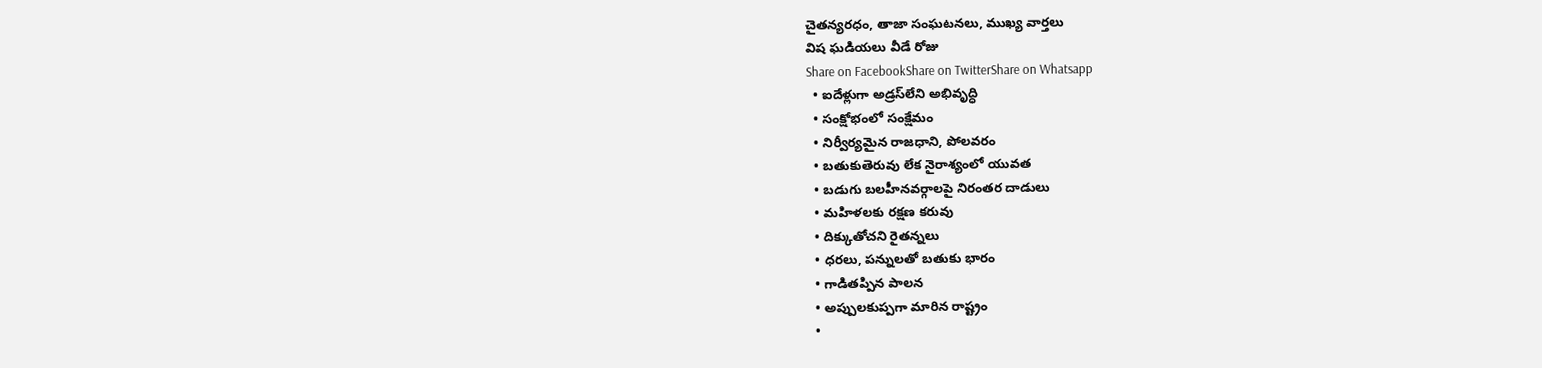చైతన్యరధం, తాజా సంఘటనలు, ముఖ్య వార్తలు
విష ఘడియలు వీడే రోజు
Share on FacebookShare on TwitterShare on Whatsapp
  • ఐదేళ్లుగా అడ్రస్‌లేని అభివృద్ధి
  • సంక్షోభంలో సంక్షేమం
  • నిర్వీర్యమైన రాజధాని, పోలవరం
  • బతుకుతెరువు లేక నైరాశ్యంలో యువత
  • బడుగు బలహీనవర్గాలపై నిరంతర దాడులు
  • మహిళలకు రక్షణ కరువు
  • దిక్కుతోచని రైతన్నలు
  • ధరలు, పన్నులతో బతుకు భారం
  • గాడితప్పిన పాలన
  • అప్పులకుప్పగా మారిన రాష్ట్రం
  •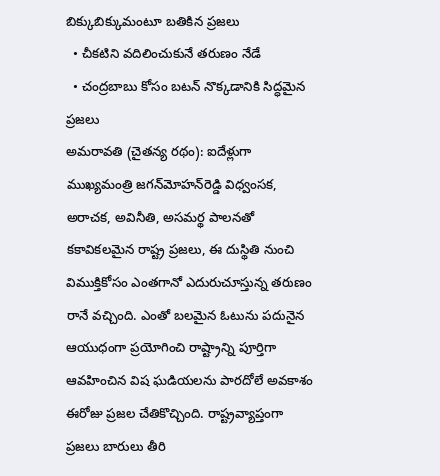బిక్కుబిక్కుమంటూ బతికిన ప్రజలు
  • చీకటిని వదిలించుకునే తరుణం నేడే
  • చంద్రబాబు కోసం బటన్‌ నొక్కడానికి సిద్ధమైన ప్రజలు
అమరావతి (చైతన్య రథం): ఐదేళ్లుగా ముఖ్యమంత్రి జగన్‌మోహన్‌రెడ్డి విధ్వంసక, అరాచక, అవినీతి, అసమర్థ పాలనతో కకావికలమైన రాష్ట్ర ప్రజలు, ఈ దుస్థితి నుంచి విముక్తికోసం ఎంతగానో ఎదురుచూస్తున్న తరుణం రానే వచ్చింది. ఎంతో బలమైన ఓటును పదునైన ఆయుధంగా ప్రయోగించి రాష్ట్రాన్ని పూర్తిగా ఆవహించిన విష ఘడియలను పారదోలే అవకాశం ఈరోజు ప్రజల చేతికొచ్చింది. రాష్ట్రవ్యాప్తంగా ప్రజలు బారులు తీరి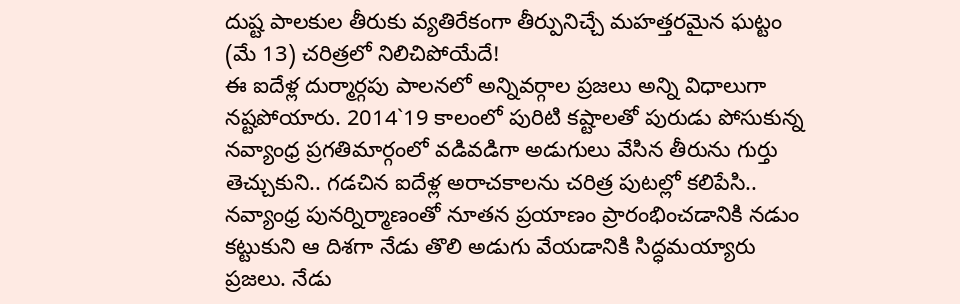దుష్ట పాలకుల తీరుకు వ్యతిరేకంగా తీర్పునిచ్చే మహత్తరమైన ఘట్టం (మే 13) చరిత్రలో నిలిచిపోయేదే!
ఈ ఐదేళ్ల దుర్మార్గపు పాలనలో అన్నివర్గాల ప్రజలు అన్ని విధాలుగా నష్టపోయారు. 2014`19 కాలంలో పురిటి కష్టాలతో పురుడు పోసుకున్న నవ్యాంధ్ర ప్రగతిమార్గంలో వడివడిగా అడుగులు వేసిన తీరును గుర్తు తెచ్చుకుని.. గడచిన ఐదేళ్ల అరాచకాలను చరిత్ర పుటల్లో కలిపేసి.. నవ్యాంధ్ర పునర్నిర్మాణంతో నూతన ప్రయాణం ప్రారంభించడానికి నడుం కట్టుకుని ఆ దిశగా నేడు తొలి అడుగు వేయడానికి సిద్ధమయ్యారు ప్రజలు. నేడు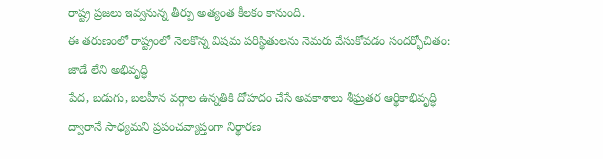రాష్ట్ర ప్రజలు ఇవ్వనున్న తీర్పు అత్యంత కీలకం కానుంది.
ఈ తరుణంలో రాష్ట్రంలో నెలకొన్న విషమ పరిస్థితులను నెమరు వేసుకోవడం సందర్భోచితం:
జాడే లేని అభివృద్ధి
పేద, బడుగు, బలహీన వర్గాల ఉన్నతికి దోహదం చేసే అవకాశాలు శీఘ్రతర ఆర్థికాభివృద్ధి ద్వారానే సాధ్యమని ప్రపంచవ్యాప్తంగా నిర్థారణ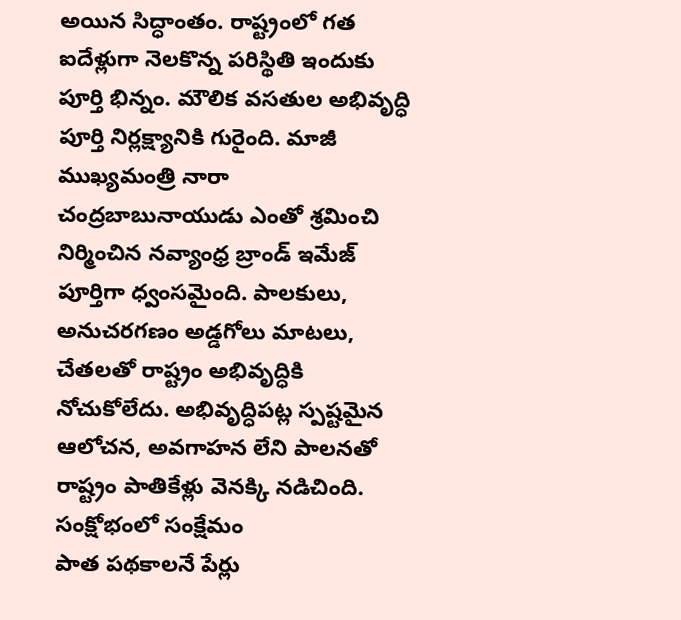అయిన సిద్ధాంతం. రాష్ట్రంలో గత ఐదేళ్లుగా నెలకొన్న పరిస్థితి ఇందుకు పూర్తి భిన్నం. మౌలిక వసతుల అభివృద్ధి పూర్తి నిర్లక్ష్యానికి గురైంది. మాజీ ముఖ్యమంత్రి నారా చంద్రబాబునాయుడు ఎంతో శ్రమించి నిర్మించిన నవ్యాంధ్ర బ్రాండ్‌ ఇమేజ్‌ పూర్తిగా ధ్వంసమైంది. పాలకులు, అనుచరగణం అడ్డగోలు మాటలు, చేతలతో రాష్ట్రం అభివృద్ధికి నోచుకోలేదు. అభివృద్ధిపట్ల స్పష్టమైన ఆలోచన, అవగాహన లేని పాలనతో రాష్ట్రం పాతికేళ్లు వెనక్కి నడిచింది.
సంక్షోభంలో సంక్షేమం
పాత పథకాలనే పేర్లు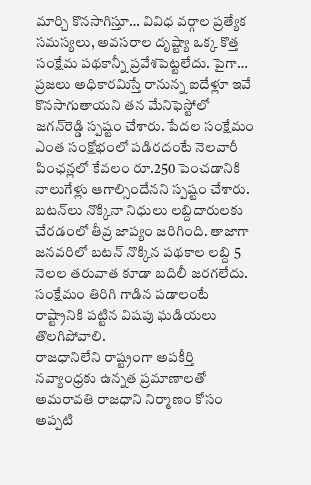మార్చి కొనసాగిస్తూ… వివిధ వర్గాల ప్రత్యేక సమస్యలు, అవసరాల దృష్ట్యా ఒక్క కొత్త సంక్షేమ పథకాన్నీ ప్రవేశపెట్టలేదు. పైగా… ప్రజలు అధికారమిస్తే రానున్న ఐదేళ్లూ ఇవే కొనసాగుతాయని తన మేనిఫెస్టోలో జగన్‌రెడ్డి స్పష్టం చేశారు. పేదల సంక్షేమం ఎంత సంక్షోభంలో పడిరదంటే నెలవారీ పింఛన్లలో కేవలం రూ.250 పెంచడానికి నాలుగేళ్లు ఆగాల్సిందేనని స్పష్టం చేశారు. బటన్‌లు నొక్కినా నిధులు లబ్దిదారులకు చేరడంలో తీవ్ర జాప్యం జరిగింది. తాజాగా జనవరిలో బటన్‌ నొక్కిన పథకాల లబ్ది 5 నెలల తరువాత కూడా బదిలీ జరగలేదు. సంక్షేమం తిరిగి గాడిన పడాలంటే రాష్ట్రానికి పట్టిన విషపు ఘడియలు తొలగిపోవాలి.
రాజధానిలేని రాష్ట్రంగా అపకీర్తి
నవ్యాంధ్రకు ఉన్నత ప్రమాణాలతో అమరావతి రాజధాని నిర్మాణం కోసం అప్పటి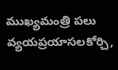ముఖ్యమంత్రి పలు వ్యయప్రయాసలకోర్చి,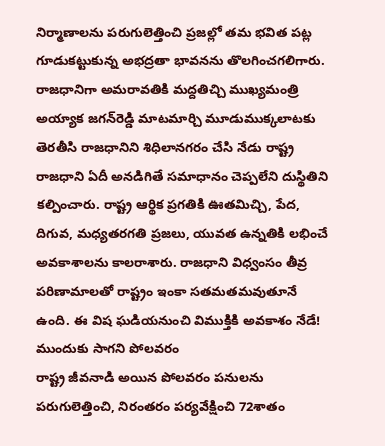నిర్మాణాలను పరుగులెత్తించి ప్రజల్లో తమ భవిత పట్ల గూడుకట్టుకున్న అభద్రతా భావనను తొలగించగలిగారు. రాజధానిగా అమరావతికి మద్దతిచ్చి ముఖ్యమంత్రి అయ్యాక జగన్‌రెడ్డి మాటమార్చి మూడుముక్కలాటకు తెరతీసి రాజధానిని శిధిలానగరం చేసి నేడు రాష్ట్ర రాజధాని ఏదీ అనడిగితే సమాధానం చెప్పలేని దుస్థితిని కల్పించారు. రాష్ట్ర ఆర్థిక ప్రగతికి ఊతమిచ్చి, పేద, దిగువ, మధ్యతరగతి ప్రజలు, యువత ఉన్నతికి లభించే అవకాశాలను కాలరాశారు. రాజధాని విధ్వంసం తీవ్ర పరిణామాలతో రాష్ట్రం ఇంకా సతమతమవుతూనే ఉంది. ఈ విష ఘడియనుంచి విముక్తికి అవకాశం నేడే!
ముందుకు సాగని పోలవరం
రాష్ట్ర జీవనాడి అయిన పోలవరం పనులను పరుగులెత్తించి, నిరంతరం పర్యవేక్షించి 72శాతం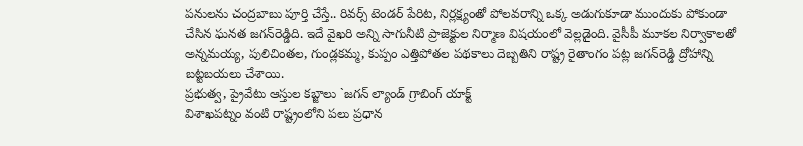పనులను చంద్రబాబు పూర్తి చేస్తే.. రివర్స్‌ టెండర్‌ పేరిట, నిర్లక్ష్యంతో పోలవరాన్ని ఒక్క అడుగుకూడా ముందుకు పోకుండా చేసిన ఘనత జగన్‌రెడ్డిది. ఇదే వైఖరి అన్ని సాగునీటి ప్రాజెక్టుల నిర్మాణ విషయంలో వెల్లడైంది. వైసీపీ మూకల నిర్వాకాలతో అన్నమయ్య, పులిచింతల, గుండ్లకమ్మ, కుప్పం ఎత్తిపోతల పథకాలు దెబ్బతిని రాష్ట్ర రైతాంగం పట్ల జగన్‌రెడ్డి ద్రోహాన్ని బట్టబయలు చేశాయి.
ప్రభుత్వ, ప్రైవేటు ఆస్తుల కబ్జాలు `జగన్‌ ల్యాండ్‌ గ్రాబింగ్‌ యాక్ట్‌
విశాఖపట్నం వంటి రాష్ట్రంలోని పలు ప్రధాన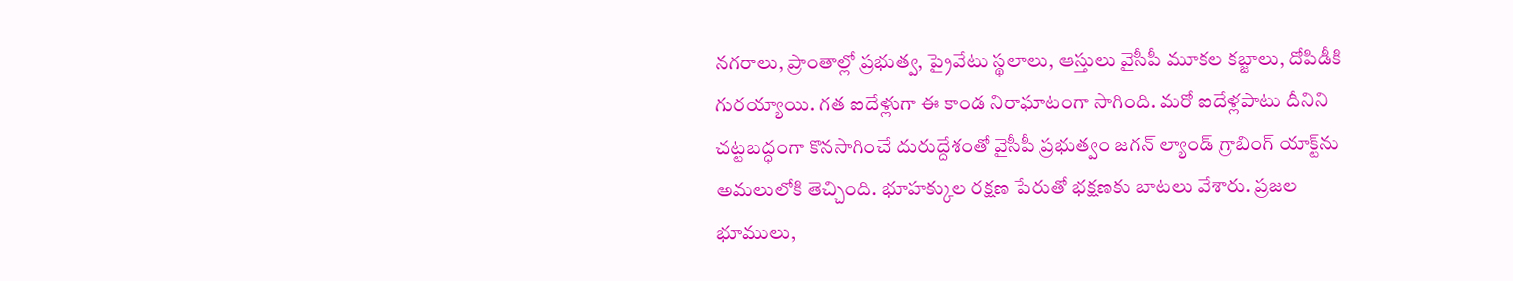నగరాలు, ప్రాంతాల్లో ప్రభుత్వ, ప్రైవేటు స్థలాలు, ఆస్తులు వైసీపీ మూకల కబ్జాలు, దోపిడీకి గురయ్యాయి. గత ఐదేళ్లుగా ఈ కాండ నిరాఘాటంగా సాగింది. మరో ఐదేళ్లపాటు దీనిని చట్టబద్ధంగా కొనసాగించే దురుద్దేశంతో వైసీపీ ప్రభుత్వం జగన్‌ ల్యాండ్‌ గ్రాబింగ్‌ యాక్ట్‌ను అమలులోకి తెచ్చింది. భూహక్కుల రక్షణ పేరుతో భక్షణకు బాటలు వేశారు. ప్రజల భూములు,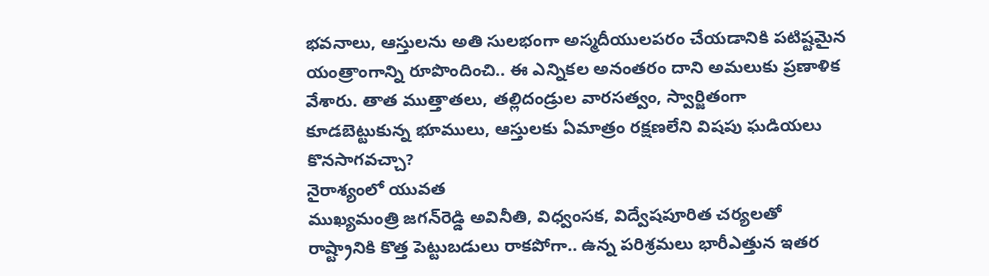భవనాలు, ఆస్తులను అతి సులభంగా అస్మదీయులపరం చేయడానికి పటిష్టమైన యంత్రాంగాన్ని రూపొందించి.. ఈ ఎన్నికల అనంతరం దాని అమలుకు ప్రణాళిక వేశారు. తాత ముత్తాతలు, తల్లిదండ్రుల వారసత్వం, స్వార్జితంగా కూడబెట్టుకున్న భూములు, ఆస్తులకు ఏమాత్రం రక్షణలేని విషపు ఘడియలు కొనసాగవచ్చా?
నైరాశ్యంలో యువత
ముఖ్యమంత్రి జగన్‌రెడ్డి అవినీతి, విధ్వంసక, విద్వేషపూరిత చర్యలతో రాష్ట్రానికి కొత్త పెట్టుబడులు రాకపోగా.. ఉన్న పరిశ్రమలు భారీఎత్తున ఇతర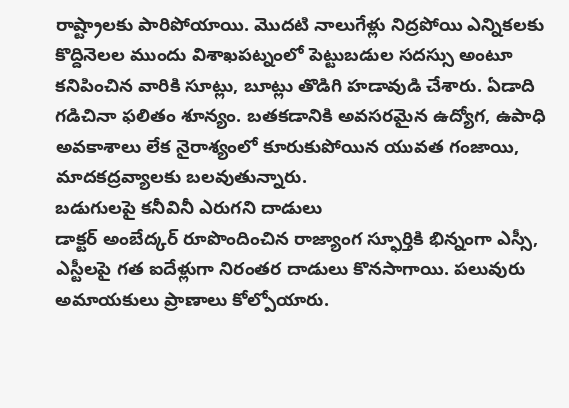రాష్ట్రాలకు పారిపోయాయి. మొదటి నాలుగేళ్లు నిద్రపోయి ఎన్నికలకు కొద్దినెలల ముందు విశాఖపట్నంలో పెట్టుబడుల సదస్సు అంటూ కనిపించిన వారికి సూట్లు, బూట్లు తొడిగి హడావుడి చేశారు. ఏడాది గడిచినా ఫలితం శూన్యం. బతకడానికి అవసరమైన ఉద్యోగ, ఉపాధి అవకాశాలు లేక నైరాశ్యంలో కూరుకుపోయిన యువత గంజాయి, మాదకద్రవ్యాలకు బలవుతున్నారు.
బడుగులపై కనీవినీ ఎరుగని దాడులు
డాక్టర్‌ అంబేద్కర్‌ రూపొందించిన రాజ్యాంగ స్ఫూర్తికి భిన్నంగా ఎస్సీ, ఎస్టీలపై గత ఐదేళ్లుగా నిరంతర దాడులు కొనసాగాయి. పలువురు అమాయకులు ప్రాణాలు కోల్పోయారు.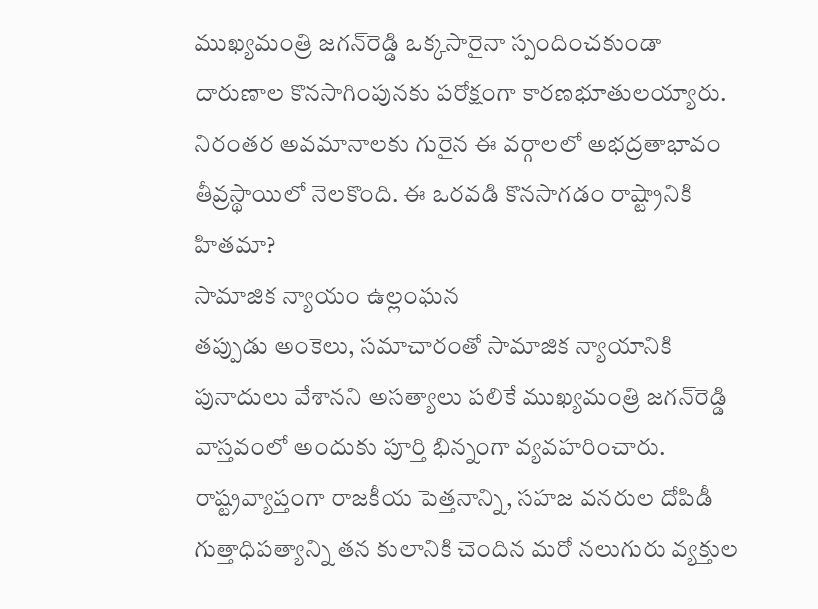ముఖ్యమంత్రి జగన్‌రెడ్డి ఒక్కసారైనా స్పందించకుండా దారుణాల కొనసాగింపునకు పరోక్షంగా కారణభూతులయ్యారు. నిరంతర అవమానాలకు గురైన ఈ వర్గాలలో అభద్రతాభావం తీవ్రస్థాయిలో నెలకొంది. ఈ ఒరవడి కొనసాగడం రాష్ట్రానికి హితమా?
సామాజిక న్యాయం ఉల్లంఘన
తప్పుడు అంకెలు, సమాచారంతో సామాజిక న్యాయానికి పునాదులు వేశానని అసత్యాలు పలికే ముఖ్యమంత్రి జగన్‌రెడ్డి వాస్తవంలో అందుకు పూర్తి భిన్నంగా వ్యవహరించారు. రాష్ట్రవ్యాప్తంగా రాజకీయ పెత్తనాన్ని, సహజ వనరుల దోపిడీ గుత్తాధిపత్యాన్ని తన కులానికి చెందిన మరో నలుగురు వ్యక్తుల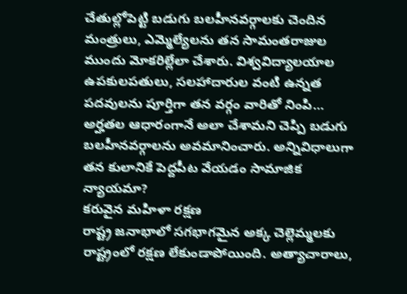చేతుల్లోపెట్టి బడుగు బలహీనవర్గాలకు చెందిన మంత్రులు, ఎమ్మెల్యేలను తన సామంతరాజుల ముందు మోకరిల్లేలా చేశారు. విశ్వవిద్యాలయాల ఉపకులపతులు, సలహాదారుల వంటి ఉన్నత పదవులను పూర్తిగా తన వర్గం వారితో నింపి… అర్హతల ఆధారంగానే అలా చేశామని చెప్పి బడుగు బలహీనవర్గాలను అవమానించారు. అన్నివిధాలుగా తన కులానికే పెద్దపీట వేయడం సామాజిక న్యాయమా?
కరువైన మహిళా రక్షణ
రాష్ట్ర జనాభాలో సగభాగమైన అక్క చెల్లెమ్మలకు రాష్ట్రంలో రక్షణ లేకుండాపోయింది. అత్యాచారాలు,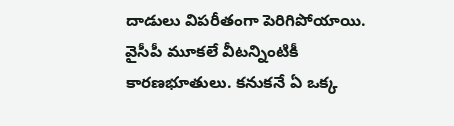దాడులు విపరీతంగా పెరిగిపోయాయి. వైసీపీ మూకలే వీటన్నింటికీ కారణభూతులు. కనుకనే ఏ ఒక్క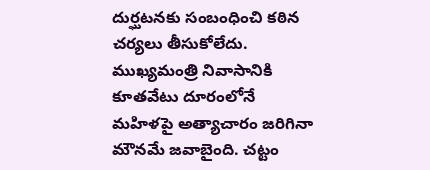దుర్ఘటనకు సంబంధించి కఠిన చర్యలు తీసుకోలేదు. ముఖ్యమంత్రి నివాసానికి కూతవేటు దూరంలోనే మహిళపై అత్యాచారం జరిగినా మౌనమే జవాబైంది. చట్టం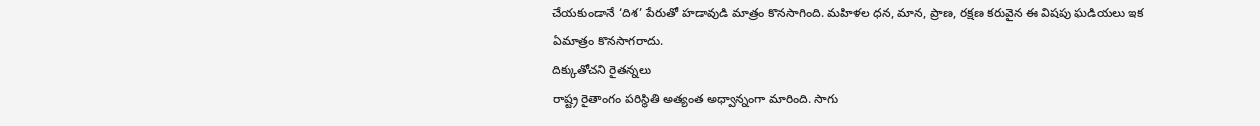చేయకుండానే ‘దిశ’ పేరుతో హడావుడి మాత్రం కొనసాగింది. మహిళల ధన, మాన, ప్రాణ, రక్షణ కరువైన ఈ విషపు ఘడియలు ఇక ఏమాత్రం కొనసాగరాదు.
దిక్కుతోచని రైతన్నలు
రాష్ట్ర రైతాంగం పరిస్థితి అత్యంత అధ్వాన్నంగా మారింది. సాగు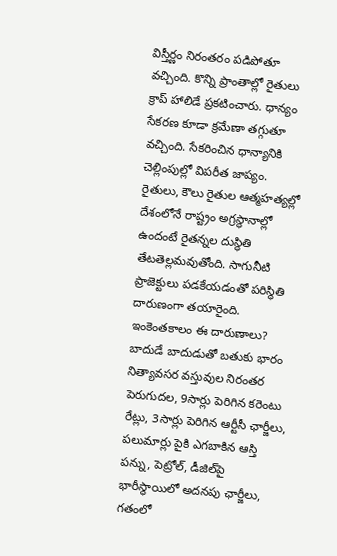విస్తీర్ణం నిరంతరం పడిపోతూ వచ్చింది. కొన్ని ప్రాంతాల్లో రైతులు క్రాప్‌ హాలిడే ప్రకటించారు. ధాన్యం సేకరణ కూడా క్రమేణా తగ్గుతూ వచ్చింది. సేకరించిన ధాన్యానికి చెల్లింపుల్లో విపరీత జాప్యం. రైతులు, కౌలు రైతుల ఆత్మహత్యల్లో దేశంలోనే రాష్ట్రం అగ్రస్థానాల్లో ఉందంటే రైతన్నల దుస్థితి తేటతెల్లమవుతోంది. సాగునీటి ప్రాజెక్టులు పడకేయడంతో పరిస్థితి దారుణంగా తయారైంది. ఇంకెంతకాలం ఈ దారుణాలు?
బాదుడే బాదుడుతో బతుకు భారం
నిత్యావసర వస్తువుల నిరంతర పెరుగుదల, 9సార్లు పెరిగిన కరెంటు రేట్లు, 3సార్లు పెరిగిన ఆర్టీసీ ఛార్జీలు, పలుమార్లు పైకి ఎగబాకిన ఆస్తి పన్ను, పెట్రోల్‌, డీజిల్‌పై భారీస్థాయిలో అదనపు ఛార్జీలు, గతంలో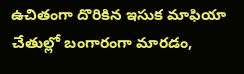ఉచితంగా దొరికిన ఇసుక మాఫియా చేతుల్లో బంగారంగా మారడం,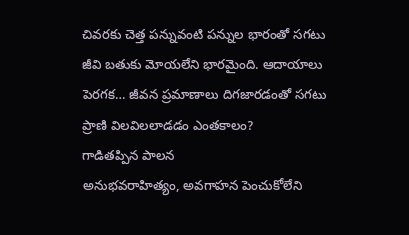చివరకు చెత్త పన్నువంటి పన్నుల భారంతో సగటు జీవి బతుకు మోయలేని భారమైంది. ఆదాయాలు పెరగక… జీవన ప్రమాణాలు దిగజారడంతో సగటు ప్రాణి విలవిలలాడడం ఎంతకాలం?
గాడితప్పిన పాలన
అనుభవరాహిత్యం, అవగాహన పెంచుకోలేని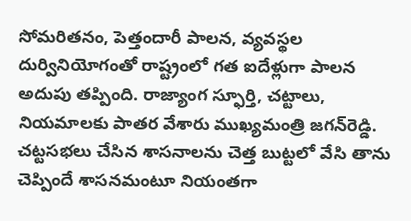సోమరితనం, పెత్తందారీ పాలన, వ్యవస్థల దుర్వినియోగంతో రాష్ట్రంలో గత ఐదేళ్లుగా పాలన అదుపు తప్పింది. రాజ్యాంగ స్ఫూర్తి, చట్టాలు, నియమాలకు పాతర వేశారు ముఖ్యమంత్రి జగన్‌రెడ్డి. చట్టసభలు చేసిన శాసనాలను చెత్త బుట్టలో వేసి తాను చెప్పిందే శాసనమంటూ నియంతగా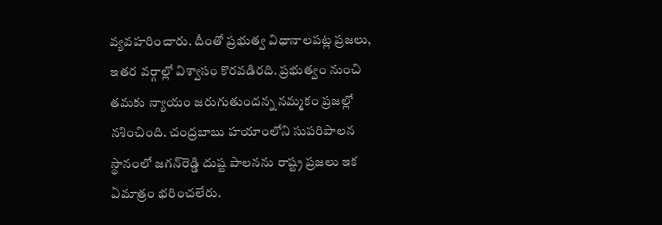వ్యవహరించారు. దీంతో ప్రభుత్వ విధానాలపట్ల ప్రజలు, ఇతర వర్గాల్లో విశ్వాసం కొరవడిరది. ప్రభుత్వం నుంచి తమకు న్యాయం జరుగుతుందన్న నమ్మకం ప్రజల్లో నశించింది. చంద్రబాబు హయాంలోని సుపరిపాలన స్థానంలో జగన్‌రెడ్డి దుష్ట పాలనను రాష్ట్ర ప్రజలు ఇక ఏమాత్రం భరించలేరు.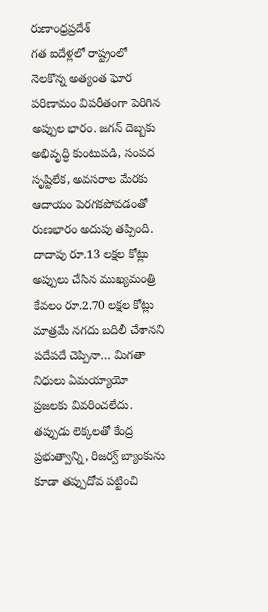రుణాంధ్రప్రదేశ్‌
గత ఐదేళ్లలో రాష్ట్రంలో నెలకొన్న అత్యంత ఘోర పరిణామం విపరీతంగా పెరిగిన అప్పుల భారం. జగన్‌ దెబ్బకు అభివృద్ధి కుంటుపడి, సంపద సృష్టిలేక, అవసరాల మేరకు ఆదాయం పెరగకపోవడంతో రుణభారం అదుపు తప్పింది. దాదాపు రూ.13 లక్షల కోట్లు అప్పులు చేసిన ముఖ్యమంత్రి కేవలం రూ.2.70 లక్షల కోట్లు మాత్రమే నగదు బదిలీ చేశానని పదేపదే చెప్పినా… మిగతా నిధులు ఏమయ్యాయో ప్రజలకు వివరించలేదు. తప్పుడు లెక్కలతో కేంద్ర ప్రభుత్వాన్ని, రిజర్వ్‌ బ్యాంకును కూడా తప్పుదోవ పట్టించి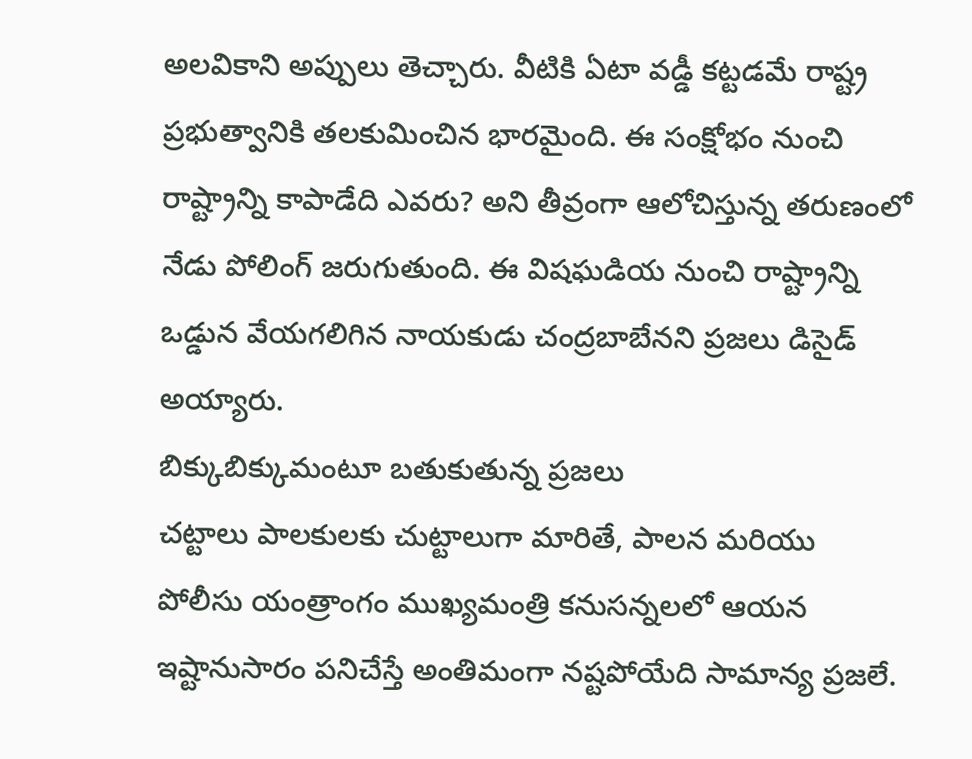అలవికాని అప్పులు తెచ్చారు. వీటికి ఏటా వడ్డీ కట్టడమే రాష్ట్ర ప్రభుత్వానికి తలకుమించిన భారమైంది. ఈ సంక్షోభం నుంచి రాష్ట్రాన్ని కాపాడేది ఎవరు? అని తీవ్రంగా ఆలోచిస్తున్న తరుణంలో నేడు పోలింగ్‌ జరుగుతుంది. ఈ విషఘడియ నుంచి రాష్ట్రాన్ని ఒడ్డున వేయగలిగిన నాయకుడు చంద్రబాబేనని ప్రజలు డిసైడ్‌ అయ్యారు.
బిక్కుబిక్కుమంటూ బతుకుతున్న ప్రజలు
చట్టాలు పాలకులకు చుట్టాలుగా మారితే, పాలన మరియు పోలీసు యంత్రాంగం ముఖ్యమంత్రి కనుసన్నలలో ఆయన ఇష్టానుసారం పనిచేస్తే అంతిమంగా నష్టపోయేది సామాన్య ప్రజలే.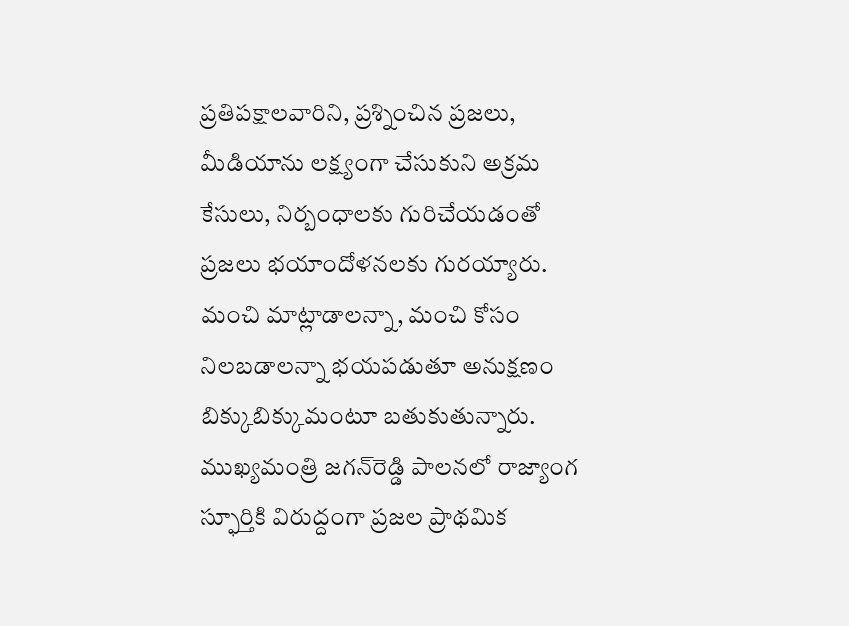ప్రతిపక్షాలవారిని, ప్రశ్నించిన ప్రజలు, మీడియాను లక్ష్యంగా చేసుకుని అక్రమ కేసులు, నిర్బంధాలకు గురిచేయడంతో ప్రజలు భయాందోళనలకు గురయ్యారు. మంచి మాట్లాడాలన్నా, మంచి కోసం నిలబడాలన్నా భయపడుతూ అనుక్షణం బిక్కుబిక్కుమంటూ బతుకుతున్నారు. ముఖ్యమంత్రి జగన్‌రెడ్డి పాలనలో రాజ్యాంగ స్ఫూర్తికి విరుద్దంగా ప్రజల ప్రాథమిక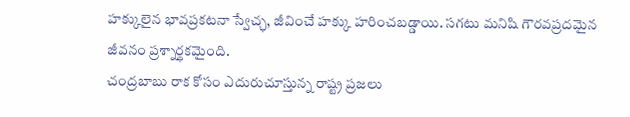హక్కులైన భావప్రకటనా స్వేచ్ఛ, జీవించే హక్కు హరించబడ్డాయి. సగటు మనిషి గౌరవప్రదమైన జీవనం ప్రశ్నార్థకమైంది.
చంద్రబాబు రాక కోసం ఎదురుచూస్తున్న రాష్ట్ర ప్రజలు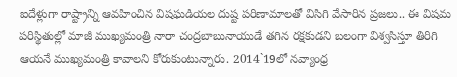ఐదేళ్లుగా రాష్ట్రాన్ని ఆవహించిన విషఘడియల దుష్ట పరిణామాలతో విసిగి వేసారిన ప్రజలు.. ఈ విషమ పరిస్థితుల్లో మాజీ ముఖ్యమంత్రి నారా చంద్రబాబునాయుడే తగిన రక్షకుడని బలంగా విశ్వసిస్తూ తిరిగి ఆయనే ముఖ్యమంత్రి కావాలని కోరుకుంటున్నారు. 2014`19లో నవ్యాంధ్ర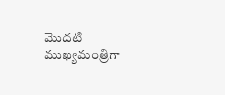మొదటి ముఖ్యమంత్రిగా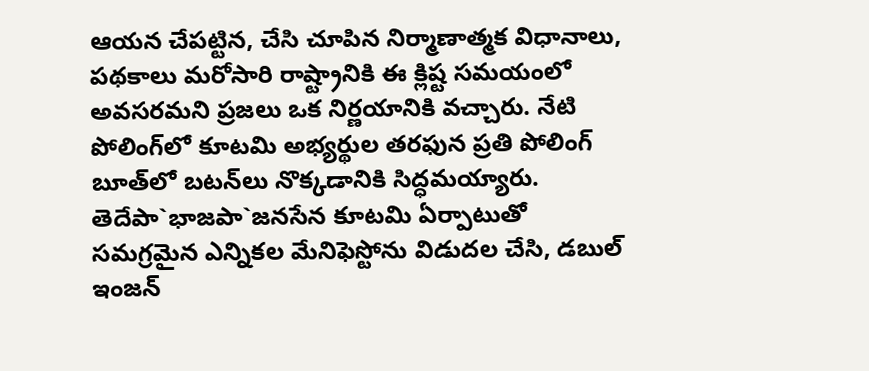ఆయన చేపట్టిన, చేసి చూపిన నిర్మాణాత్మక విధానాలు, పథకాలు మరోసారి రాష్ట్రానికి ఈ క్లిష్ట సమయంలో అవసరమని ప్రజలు ఒక నిర్ణయానికి వచ్చారు. నేటి పోలింగ్‌లో కూటమి అభ్యర్థుల తరఫున ప్రతి పోలింగ్‌ బూత్‌లో బటన్‌లు నొక్కడానికి సిద్ధమయ్యారు. తెదేపా`భాజపా`జనసేన కూటమి ఏర్పాటుతో సమగ్రమైన ఎన్నికల మేనిఫెస్టోను విడుదల చేసి, డబుల్‌ ఇంజన్‌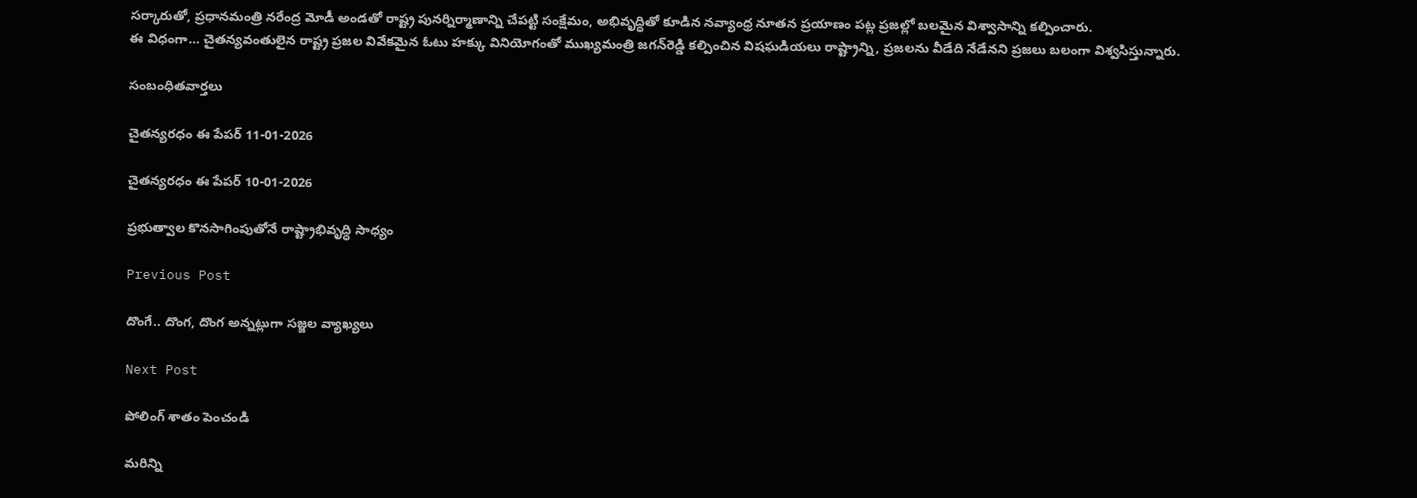సర్కారుతో, ప్రధానమంత్రి నరేంద్ర మోడీ అండతో రాష్ట్ర పునర్నిర్మాణాన్ని చేపట్టి సంక్షేమం, అభివృద్ధితో కూడిన నవ్యాంధ్ర నూతన ప్రయాణం పట్ల ప్రజల్లో బలమైన విశ్వాసాన్ని కల్పించారు.
ఈ విధంగా… చైతన్యవంతులైన రాష్ట్ర ప్రజల వివేకమైన ఓటు హక్కు వినియోగంతో ముఖ్యమంత్రి జగన్‌రెడ్డి కల్పించిన విషఘడియలు రాష్ట్రాన్ని, ప్రజలను వీడేది నేడేనని ప్రజలు బలంగా విశ్వసిస్తున్నారు.

సంబంధితవార్తలు

చైతన్యరధం ఈ పేపర్ 11-01-2026

చైతన్యరధం ఈ పేపర్ 10-01-2026

ప్రభుత్వాల కొనసాగింపుతోనే రాష్ట్రాభివృద్ధి సాధ్యం

Previous Post

దొంగే.. దొంగ, దొంగ అన్నట్లుగా సజ్జల వ్యాఖ్యలు

Next Post

పోలింగ్‌ శాతం పెంచండి

మరిన్ని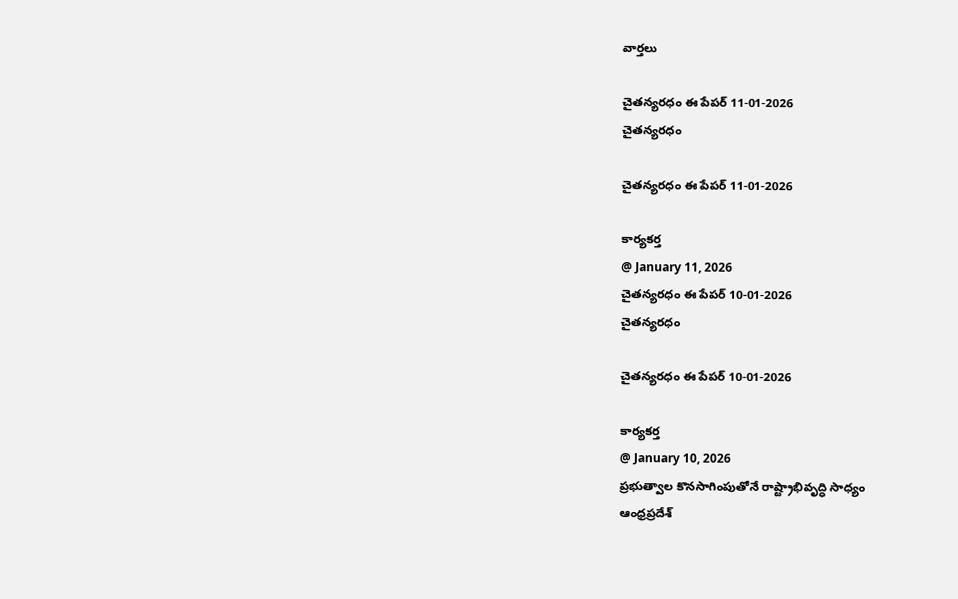వార్తలు

చైతన్యరధం ఈ పేపర్ 11-01-2026
చైతన్యరధం

చైతన్యరధం ఈ పేపర్ 11-01-2026

కార్యకర్త
@ January 11, 2026
చైతన్యరధం ఈ పేపర్ 10-01-2026
చైతన్యరధం

చైతన్యరధం ఈ పేపర్ 10-01-2026

కార్యకర్త
@ January 10, 2026
ప్రభుత్వాల కొనసాగింపుతోనే రాష్ట్రాభివృద్ధి సాధ్యం
ఆంధ్రప్రదేశ్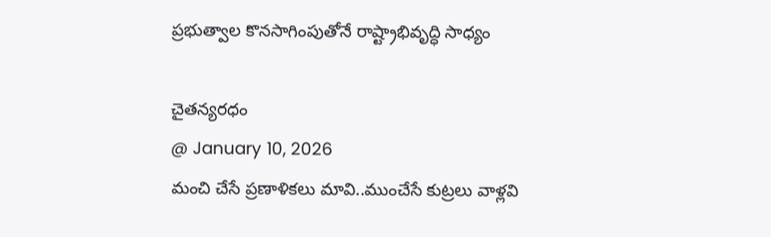ప్రభుత్వాల కొనసాగింపుతోనే రాష్ట్రాభివృద్ధి సాధ్యం

చైతన్యరధం
@ January 10, 2026
మంచి చేసే ప్రణాళికలు మావి..ముంచేసే కుట్రలు వాళ్లవి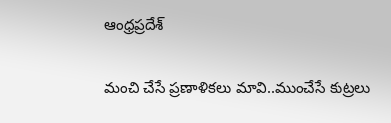ఆంధ్రప్రదేశ్

మంచి చేసే ప్రణాళికలు మావి..ముంచేసే కుట్రలు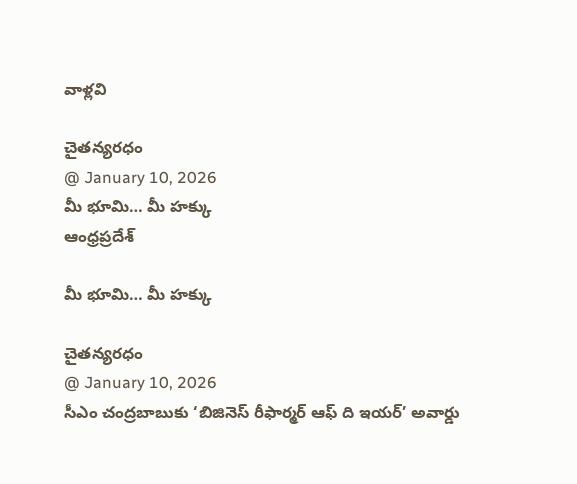వాళ్లవి

చైతన్యరధం
@ January 10, 2026
మీ భూమి… మీ హక్కు
ఆంధ్రప్రదేశ్

మీ భూమి… మీ హక్కు

చైతన్యరధం
@ January 10, 2026
సీఎం చంద్రబాబుకు ‘బిజినెస్‌ రీఫార్మర్‌ ఆఫ్‌ ది ఇయర్‌’ అవార్డు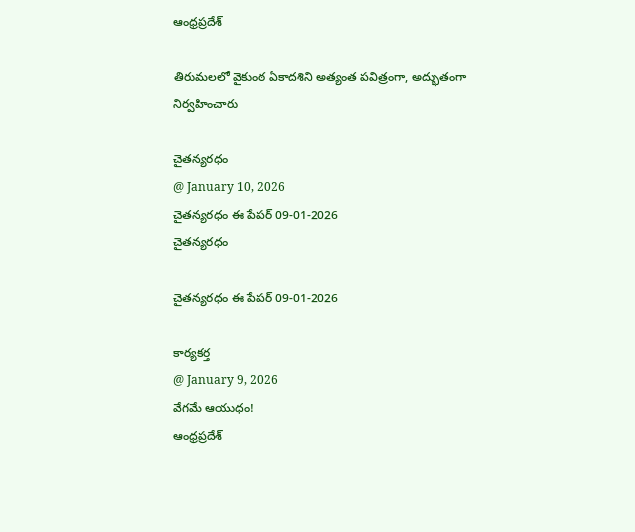ఆంధ్రప్రదేశ్

తిరుమలలో వైకుంఠ ఏకాదశిని అత్యంత పవిత్రంగా, అద్భుతంగా నిర్వహించారు

చైతన్యరధం
@ January 10, 2026
చైతన్యరధం ఈ పేపర్ 09-01-2026
చైతన్యరధం

చైతన్యరధం ఈ పేపర్ 09-01-2026

కార్యకర్త
@ January 9, 2026
వేగమే ఆయుధం!
ఆంధ్రప్రదేశ్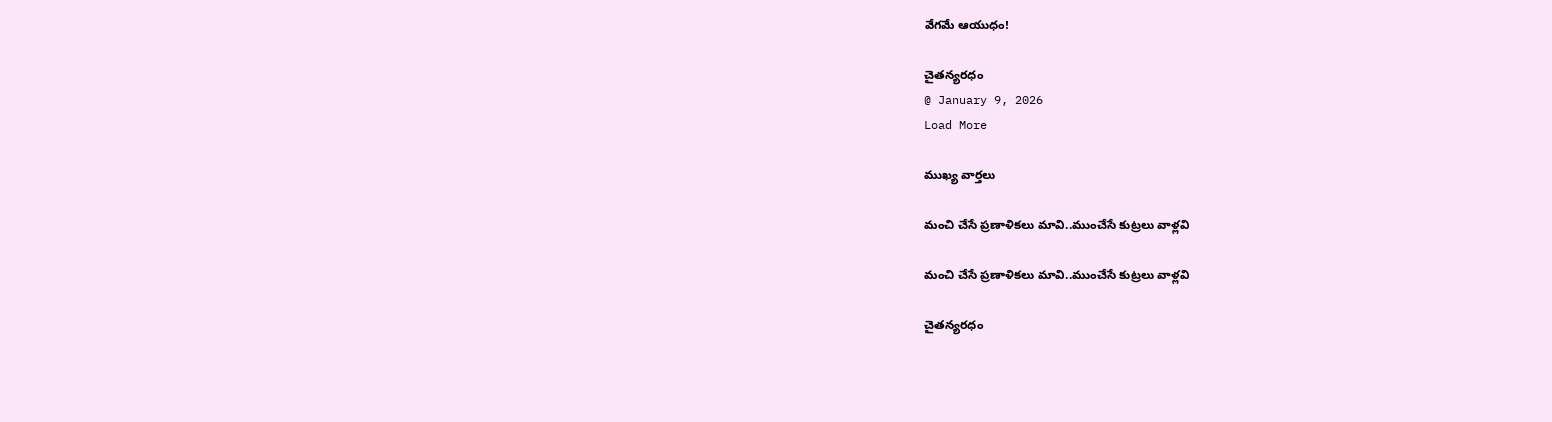వేగమే ఆయుధం!

చైతన్యరధం
@ January 9, 2026
Load More

ముఖ్య వార్తలు

మంచి చేసే ప్రణాళికలు మావి..ముంచేసే కుట్రలు వాళ్లవి

మంచి చేసే ప్రణాళికలు మావి..ముంచేసే కుట్రలు వాళ్లవి

చైతన్యరధం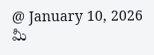@ January 10, 2026
మీ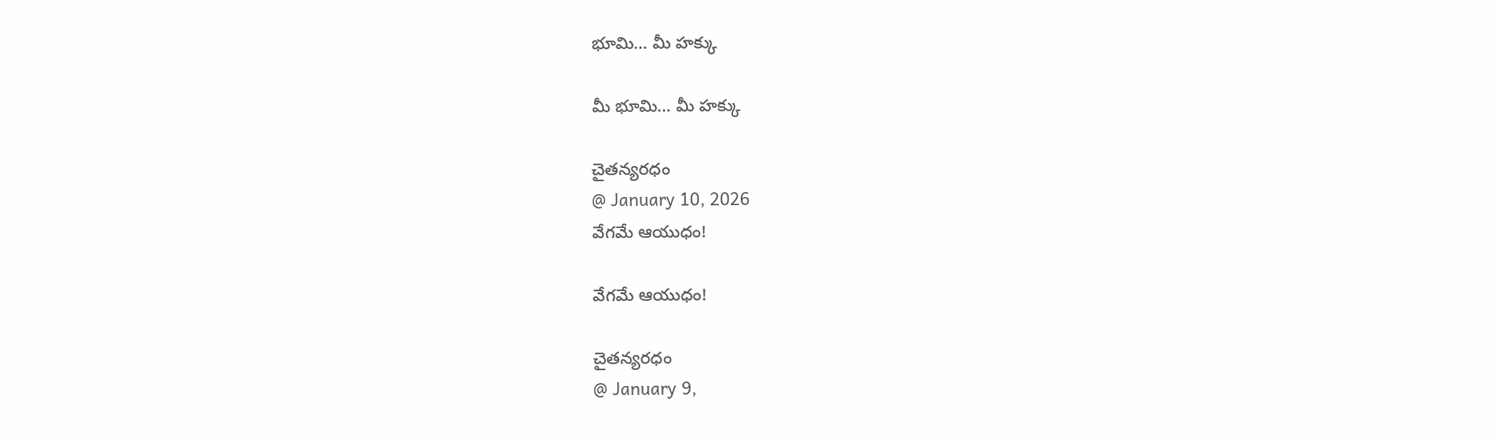భూమి… మీ హక్కు

మీ భూమి… మీ హక్కు

చైతన్యరధం
@ January 10, 2026
వేగమే ఆయుధం!

వేగమే ఆయుధం!

చైతన్యరధం
@ January 9,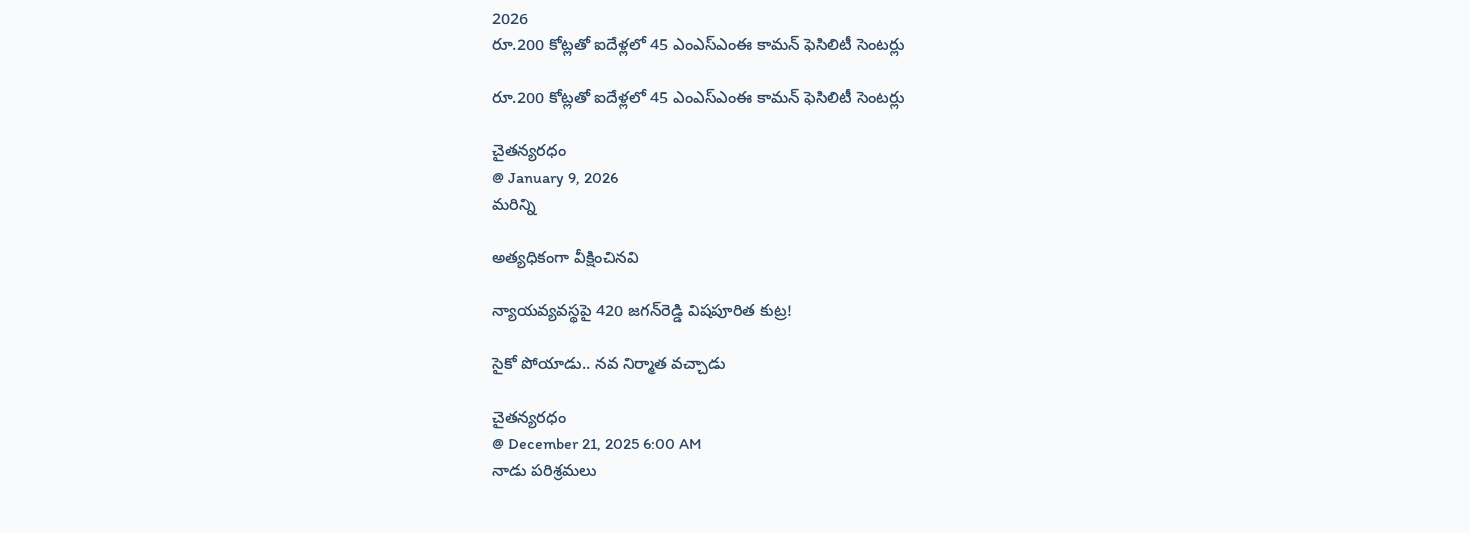2026
రూ.200 కోట్లతో ఐదేళ్లలో 45 ఎంఎస్‌ఎంఈ కామన్‌ ఫెసిలిటీ సెంటర్లు

రూ.200 కోట్లతో ఐదేళ్లలో 45 ఎంఎస్‌ఎంఈ కామన్‌ ఫెసిలిటీ సెంటర్లు

చైతన్యరధం
@ January 9, 2026
మరిన్ని

అత్యధికంగా వీక్షించినవి

న్యాయవ్యవస్థపై 420 జగన్‌రెడ్డి విషపూరిత కుట్ర!

సైకో పోయాడు.. నవ నిర్మాత వచ్చాడు

చైతన్యరధం
@ December 21, 2025 6:00 AM
నాడు పరిశ్రమలు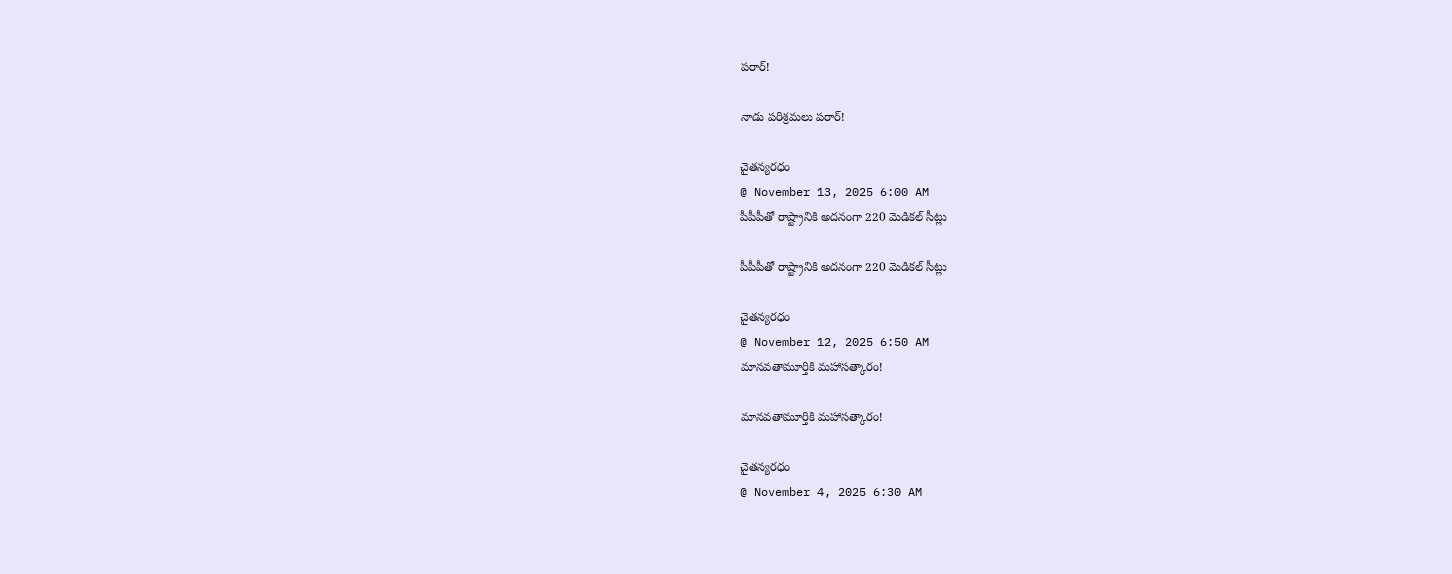పరార్‌!

నాడు పరిశ్రమలు పరార్‌!

చైతన్యరధం
@ November 13, 2025 6:00 AM
పీపీపీతో రాష్ట్రానికి అదనంగా 220 మెడికల్‌ సీట్లు

పీపీపీతో రాష్ట్రానికి అదనంగా 220 మెడికల్‌ సీట్లు

చైతన్యరధం
@ November 12, 2025 6:50 AM
మానవతామూర్తికి మహాసత్కారం!

మానవతామూర్తికి మహాసత్కారం!

చైతన్యరధం
@ November 4, 2025 6:30 AM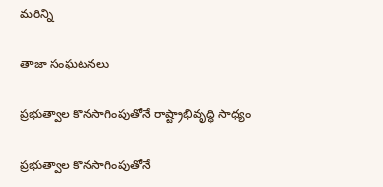మరిన్ని

తాజా సంఘటనలు

ప్రభుత్వాల కొనసాగింపుతోనే రాష్ట్రాభివృద్ధి సాధ్యం

ప్రభుత్వాల కొనసాగింపుతోనే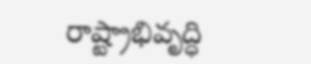రాష్ట్రాభివృద్ధి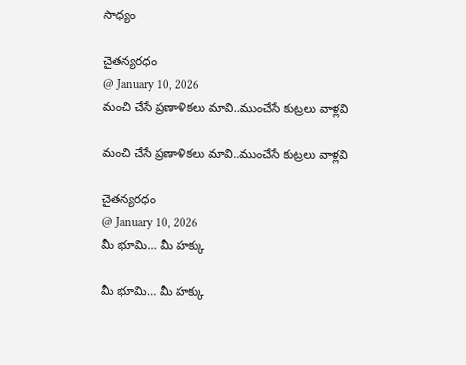సాధ్యం

చైతన్యరధం
@ January 10, 2026
మంచి చేసే ప్రణాళికలు మావి..ముంచేసే కుట్రలు వాళ్లవి

మంచి చేసే ప్రణాళికలు మావి..ముంచేసే కుట్రలు వాళ్లవి

చైతన్యరధం
@ January 10, 2026
మీ భూమి… మీ హక్కు

మీ భూమి… మీ హక్కు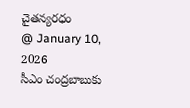చైతన్యరధం
@ January 10, 2026
సీఎం చంద్రబాబుకు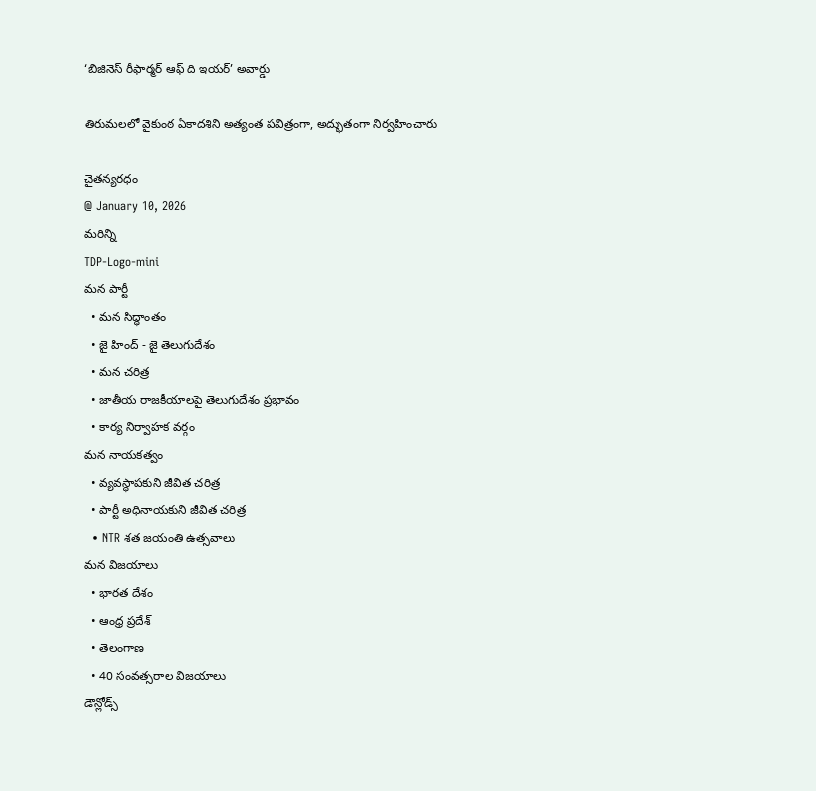‘బిజినెస్‌ రీఫార్మర్‌ ఆఫ్‌ ది ఇయర్‌’ అవార్డు

తిరుమలలో వైకుంఠ ఏకాదశిని అత్యంత పవిత్రంగా, అద్భుతంగా నిర్వహించారు

చైతన్యరధం
@ January 10, 2026
మరిన్ని
TDP-Logo-mini
మన పార్టీ
  • మన సిద్ధాంతం
  • జై హింద్ - జై తెలుగుదేశం
  • మన చరిత్ర
  • జాతీయ రాజకీయాలపై తెలుగుదేశం ప్రభావం
  • కార్య నిర్వాహక వర్గం
మన నాయకత్వం
  • వ్యవస్థాపకుని జీవిత చరిత్ర
  • పార్టీ అధినాయకుని జీవిత చరిత్ర
  • NTR శత జయంతి ఉత్సవాలు
మన విజయాలు
  • భారత దేశం
  • ఆంధ్ర ప్రదేశ్
  • తెలంగాణ
  • 40 సంవత్సరాల విజయాలు
డౌన్లోడ్స్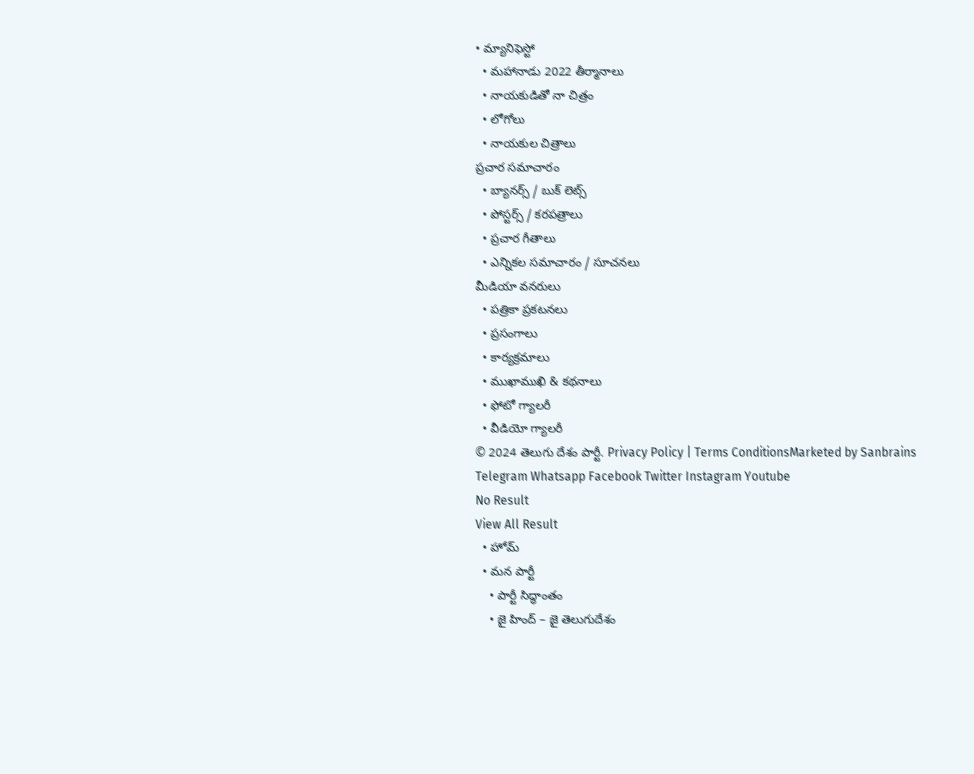• మ్యానిఫెస్టో
  • మహానాడు 2022 తీర్మానాలు
  • నాయకుడితో నా చిత్రం
  • లోగోలు
  • నాయకుల చిత్రాలు
ప్రచార సమాచారం
  • బ్యానర్స్ / బుక్ లెట్స్
  • పోస్టర్స్ / కరపత్రాలు
  • ప్రచార గీతాలు
  • ఎన్నికల సమాచారం / సూచనలు
మీడియా వనరులు
  • పత్రికా ప్రకటనలు
  • ప్రసంగాలు
  • కార్యక్రమాలు
  • ముఖాముఖి & కథనాలు
  • ఫోటో గ్యాలరీ
  • వీడియో గ్యాలరీ
© 2024 తెలుగు దేశం పార్టీ. Privacy Policy | Terms ConditionsMarketed by Sanbrains
Telegram Whatsapp Facebook Twitter Instagram Youtube
No Result
View All Result
  • హోమ్
  • మన పార్టీ
    • పార్టీ సిద్ధాంతం
    • జై హింద్ – జై తెలుగుదేశం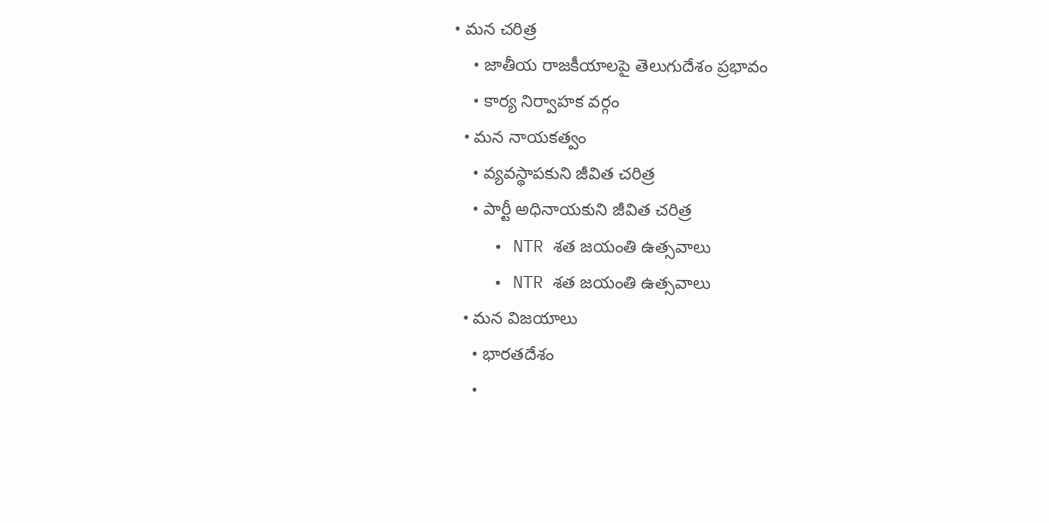• మన చరిత్ర
    • జాతీయ రాజకీయాలపై తెలుగుదేశం ప్రభావం
    • కార్య నిర్వాహక వర్గం
  • మన నాయకత్వం
    • వ్యవస్థాపకుని జీవిత చరిత్ర
    • పార్టీ అధినాయకుని జీవిత చరిత్ర
    • NTR శత జయంతి ఉత్సవాలు
    • NTR శత జయంతి ఉత్సవాలు
  • మన విజయాలు
    • భారతదేశం
    •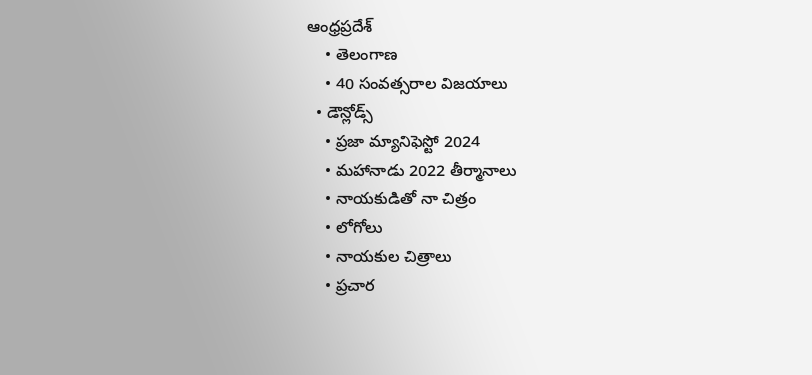ఆంధ్రప్రదేశ్
    • తెలంగాణ
    • 40 సంవత్సరాల విజయాలు
  • డౌన్లోడ్స్
    • ప్రజా మ్యానిఫెస్టో 2024
    • మహానాడు 2022 తీర్మానాలు
    • నాయకుడితో నా చిత్రం
    • లోగోలు
    • నాయకుల చిత్రాలు
    • ప్రచార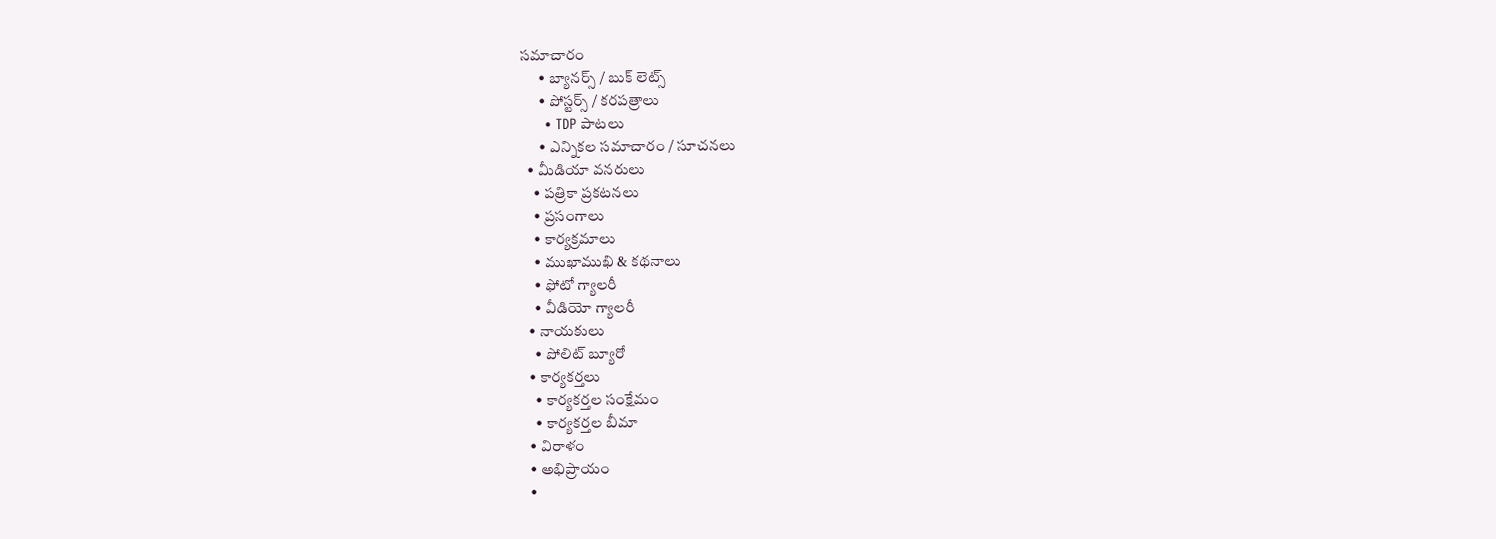సమాచారం
      • బ్యానర్స్ / బుక్ లెట్స్
      • పోస్టర్స్ / కరపత్రాలు
      • TDP పాటలు
      • ఎన్నికల సమాచారం / సూచనలు
  • మీడియా వనరులు
    • పత్రికా ప్రకటనలు
    • ప్రసంగాలు
    • కార్యక్రమాలు
    • ముఖాముఖి & కథనాలు
    • ఫోటో గ్యాలరీ
    • వీడియో గ్యాలరీ
  • నాయకులు
    • పోలిట్ బ్యూరో
  • కార్యకర్తలు
    • కార్యకర్తల సంక్షేమం
    • కార్యకర్తల బీమా
  • విరాళం
  • అభిప్రాయం
  •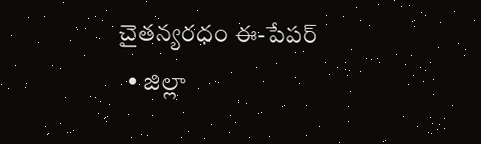చైతన్యరధం ఈ-పేపర్
  • జిల్లా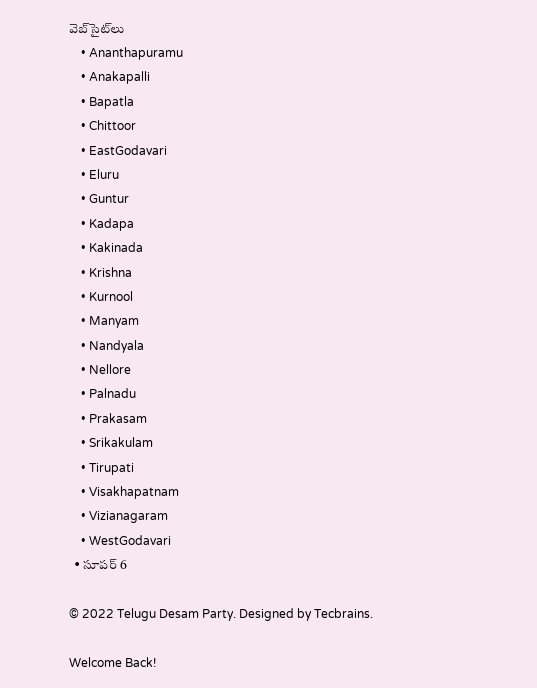వెబ్‌సైట్‌లు
    • Ananthapuramu
    • Anakapalli
    • Bapatla
    • Chittoor
    • EastGodavari
    • Eluru
    • Guntur
    • Kadapa
    • Kakinada
    • Krishna
    • Kurnool
    • Manyam
    • Nandyala
    • Nellore
    • Palnadu
    • Prakasam
    • Srikakulam
    • Tirupati
    • Visakhapatnam
    • Vizianagaram
    • WestGodavari
  • సూపర్ 6

© 2022 Telugu Desam Party. Designed by Tecbrains.

Welcome Back!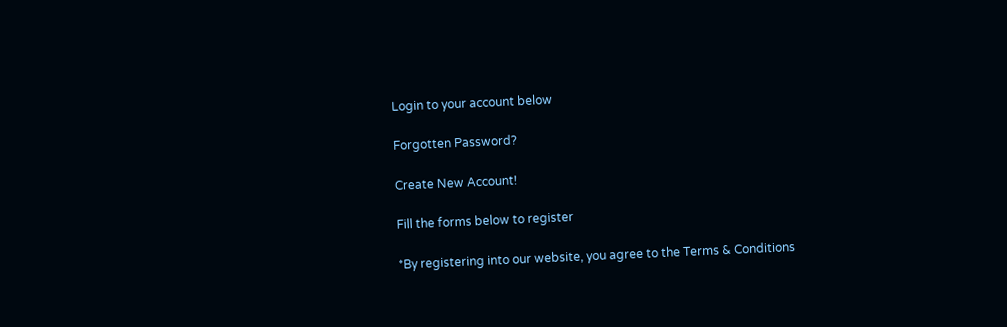Login to your account below

Forgotten Password?

Create New Account!

Fill the forms below to register

*By registering into our website, you agree to the Terms & Conditions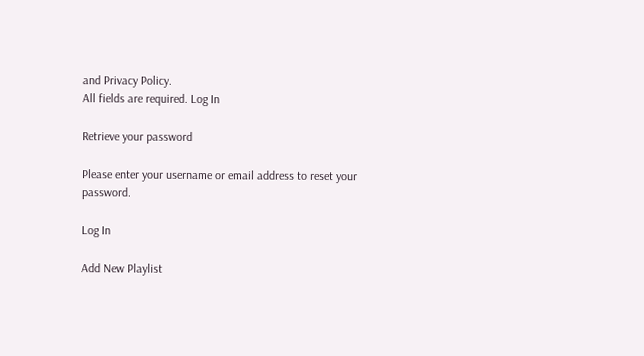and Privacy Policy.
All fields are required. Log In

Retrieve your password

Please enter your username or email address to reset your password.

Log In

Add New Playlist